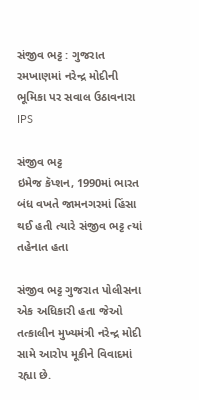સંજીવ ભટ્ટ : ગુજરાત રમખાણમાં નરેન્દ્ર મોદીની ભૂમિકા પર સવાલ ઉઠાવનારા IPS

સંજીવ ભટ્ટ
ઇમેજ કૅપ્શન, 1990માં ભારત બંધ વખતે જામનગરમાં હિંસા થઈ હતી ત્યારે સંજીવ ભટ્ટ ત્યાં તહેનાત હતા

સંજીવ ભટ્ટ ગુજરાત પોલીસના એક અધિકારી હતા જેઓ તત્કાલીન મુખ્યમંત્રી નરેન્દ્ર મોદી સામે આરોપ મૂકીને વિવાદમાં રહ્યા છે.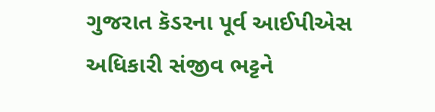ગુજરાત કૅડરના પૂર્વ આઈપીએસ અધિકારી સંજીવ ભટ્ટને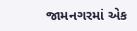જામનગરમાં એક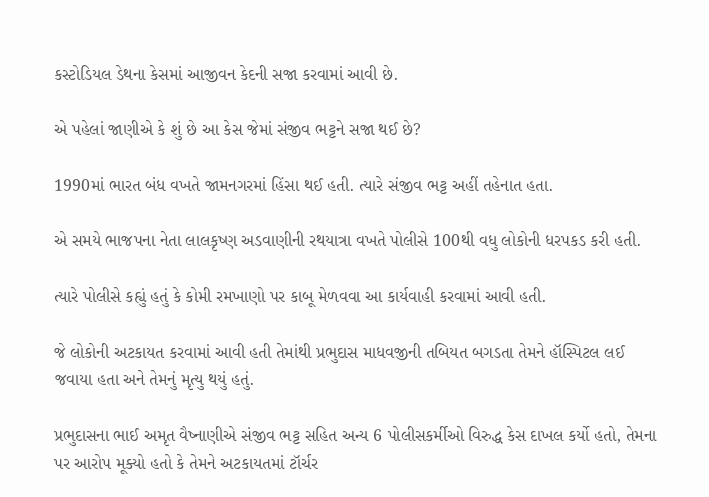કસ્ટોડિયલ ડેથના કેસમાં આજીવન કેદની સજા કરવામાં આવી છે.

એ પહેલાં જાણીએ કે શું છે આ કેસ જેમાં સંજીવ ભટ્ટને સજા થઈ છે?

1990માં ભારત બંધ વખતે જામનગરમાં હિંસા થઈ હતી. ત્યારે સંજીવ ભટ્ટ અહીં તહેનાત હતા.

એ સમયે ભાજપના નેતા લાલકૃષ્ણ અડવાણીની રથયાત્રા વખતે પોલીસે 100થી વધુ લોકોની ધરપકડ કરી હતી.

ત્યારે પોલીસે કહ્યું હતું કે કોમી રમખાણો પર કાબૂ મેળવવા આ કાર્યવાહી કરવામાં આવી હતી.

જે લોકોની અટકાયત કરવામાં આવી હતી તેમાંથી પ્રભુદાસ માધવજીની તબિયત બગડતા તેમને હૉસ્પિટલ લઈ જવાયા હતા અને તેમનું મૃત્યુ થયું હતું.

પ્રભુદાસના ભાઈ અમૃત વૈષ્નાણીએ સંજીવ ભટ્ટ સહિત અન્ય 6 પોલીસકર્મીઓ વિરુદ્ધ કેસ દાખલ કર્યો હતો, તેમના પર આરોપ મૂક્યો હતો કે તેમને અટકાયતમાં ટૉર્ચર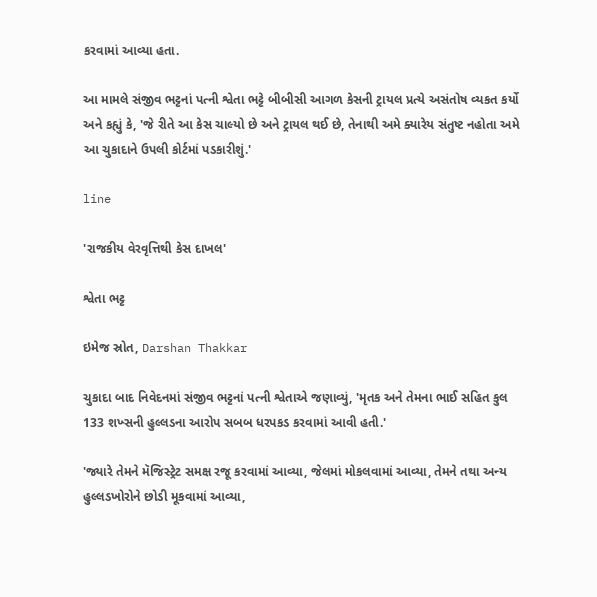કરવામાં આવ્યા હતા.

આ મામલે સંજીવ ભટ્ટનાં પત્ની શ્વેતા ભટ્ટે બીબીસી આગળ કેસની ટ્રાયલ પ્રત્યે અસંતોષ વ્યકત કર્યો અને કહ્યું કે, 'જે રીતે આ કેસ ચાલ્યો છે અને ટ્રાયલ થઈ છે, તેનાથી અમે ક્યારેય સંતુષ્ટ નહોતા અમે આ ચુકાદાને ઉપલી કોર્ટમાં પડકારીશું.'

line

'રાજકીય વેરવૃત્તિથી કેસ દાખલ'

શ્વેતા ભટ્ટ

ઇમેજ સ્રોત, Darshan Thakkar

ચુકાદા બાદ નિવેદનમાં સંજીવ ભટ્ટનાં પત્ની શ્વેતાએ જણાવ્યું, 'મૃતક અને તેમના ભાઈ સહિત કુલ 133 શખ્સની હુલ્લડના આરોપ સબબ ધરપકડ કરવામાં આવી હતી.'

'જ્યારે તેમને મૅજિસ્ટ્રેટ સમક્ષ રજૂ કરવામાં આવ્યા, જેલમાં મોકલવામાં આવ્યા, તેમને તથા અન્ય હુલ્લડખોરોને છોડી મૂકવામાં આવ્યા,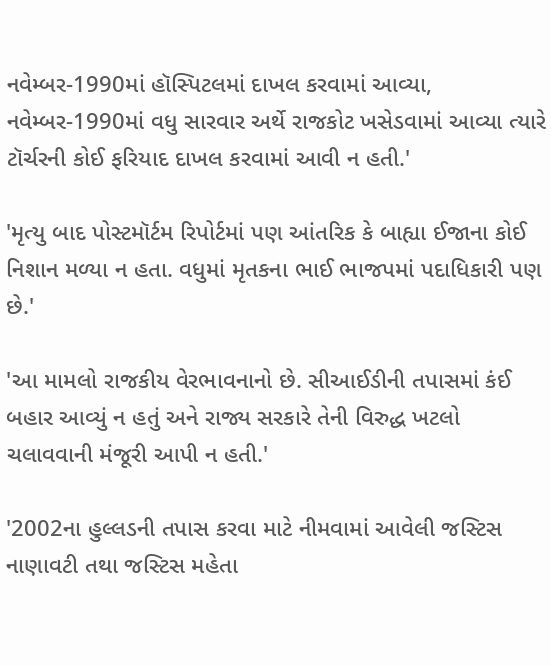નવેમ્બર-1990માં હૉસ્પિટલમાં દાખલ કરવામાં આવ્યા, નવેમ્બર-1990માં વધુ સારવાર અર્થે રાજકોટ ખસેડવામાં આવ્યા ત્યારે ટૉર્ચરની કોઈ ફરિયાદ દાખલ કરવામાં આવી ન હતી.'

'મૃત્યુ બાદ પોસ્ટમૉર્ટમ રિપોર્ટમાં પણ આંતરિક કે બાહ્યા ઈજાના કોઈ નિશાન મળ્યા ન હતા. વધુમાં મૃતકના ભાઈ ભાજપમાં પદાધિકારી પણ છે.'

'આ મામલો રાજકીય વેરભાવનાનો છે. સીઆઈડીની તપાસમાં કંઈ બહાર આવ્યું ન હતું અને રાજ્ય સરકારે તેની વિરુદ્ધ ખટલો ચલાવવાની મંજૂરી આપી ન હતી.'

'2002ના હુલ્લડની તપાસ કરવા માટે નીમવામાં આવેલી જસ્ટિસ નાણાવટી તથા જસ્ટિસ મહેતા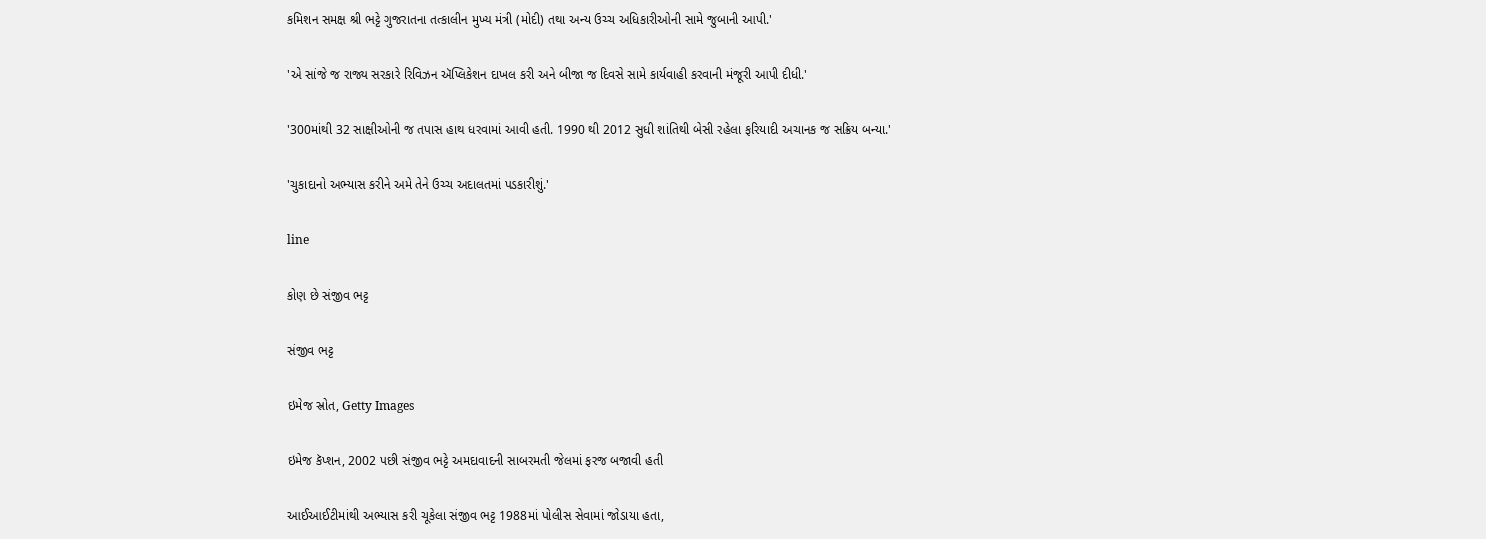કમિશન સમક્ષ શ્રી ભટ્ટે ગુજરાતના તત્કાલીન મુખ્ય મંત્રી (મોદી) તથા અન્ય ઉચ્ચ અધિકારીઓની સામે જુબાની આપી.'

'એ સાંજે જ રાજ્ય સરકારે રિવિઝન ઍપ્લિકેશન દાખલ કરી અને બીજા જ દિવસે સામે કાર્યવાહી કરવાની મંજૂરી આપી દીધી.'

'300માંથી 32 સાક્ષીઓની જ તપાસ હાથ ધરવામાં આવી હતી. 1990 થી 2012 સુધી શાંતિથી બેસી રહેલા ફરિયાદી અચાનક જ સક્રિય બન્યા.'

'ચુકાદાનો અભ્યાસ કરીને અમે તેને ઉચ્ચ અદાલતમાં પડકારીશું.'

line

કોણ છે સંજીવ ભટ્ટ

સંજીવ ભટ્ટ

ઇમેજ સ્રોત, Getty Images

ઇમેજ કૅપ્શન, 2002 પછી સંજીવ ભટ્ટે અમદાવાદની સાબરમતી જેલમાં ફરજ બજાવી હતી

આઈઆઈટીમાંથી અભ્યાસ કરી ચૂકેલા સંજીવ ભટ્ટ 1988માં પોલીસ સેવામાં જોડાયા હતા,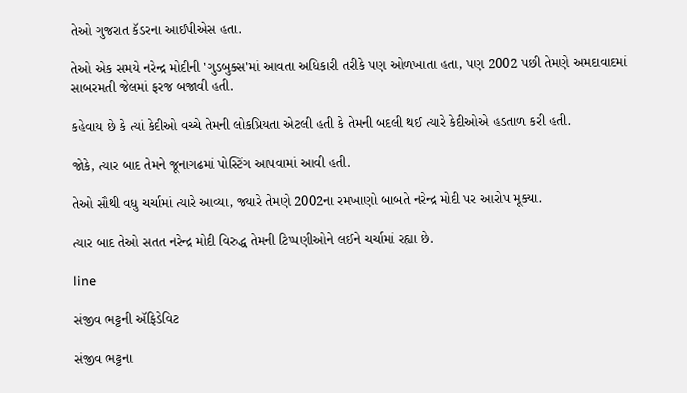તેઓ ગુજરાત કૅડરના આઈપીએસ હતા.

તેઓ એક સમયે નરેન્દ્ર મોદીની 'ગુડબુક્સ'માં આવતા અધિકારી તરીકે પણ ઓળખાતા હતા, પણ 2002 પછી તેમણે અમદાવાદમાં સાબરમતી જેલમાં ફરજ બજાવી હતી.

કહેવાય છે કે ત્યાં કેદીઓ વચ્ચે તેમની લોકપ્રિયતા એટલી હતી કે તેમની બદલી થઈ ત્યારે કેદીઓએ હડતાળ કરી હતી.

જોકે, ત્યાર બાદ તેમને જૂનાગઢમાં પોસ્ટિંગ આપવામાં આવી હતી.

તેઓ સૌથી વધુ ચર્ચામાં ત્યારે આવ્યા, જ્યારે તેમણે 2002ના રમખાણો બાબતે નરેન્દ્ર મોદી પર આરોપ મૂક્યા.

ત્યાર બાદ તેઓ સતત નરેન્દ્ર મોદી વિરુદ્ધ તેમની ટિપ્પણીઓને લઈને ચર્ચામાં રહ્યા છે.

line

સંજીવ ભટ્ટની ઍફિડેવિટ

સંજીવ ભટ્ટના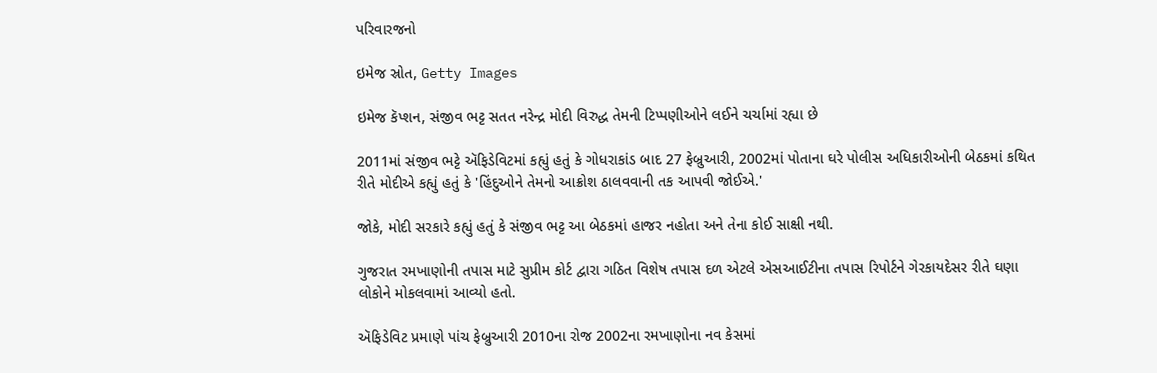પરિવારજનો

ઇમેજ સ્રોત, Getty Images

ઇમેજ કૅપ્શન, સંજીવ ભટ્ટ સતત નરેન્દ્ર મોદી વિરુદ્ધ તેમની ટિપ્પણીઓને લઈને ચર્ચામાં રહ્યા છે

2011માં સંજીવ ભટ્ટે ઍફિડેવિટમાં કહ્યું હતું કે ગોધરાકાંડ બાદ 27 ફેબ્રુઆરી, 2002માં પોતાના ઘરે પોલીસ અધિકારીઓની બેઠકમાં કથિત રીતે મોદીએ કહ્યું હતું કે 'હિંદુઓને તેમનો આક્રોશ ઠાલવવાની તક આપવી જોઈએ.'

જોકે, મોદી સરકારે કહ્યું હતું કે સંજીવ ભટ્ટ આ બેઠકમાં હાજર નહોતા અને તેના કોઈ સાક્ષી નથી.

ગુજરાત રમખાણોની તપાસ માટે સુપ્રીમ કોર્ટ દ્વારા ગઠિત વિશેષ તપાસ દળ એટલે એસઆઈટીના તપાસ રિપોર્ટને ગેરકાયદેસર રીતે ઘણા લોકોને મોકલવામાં આવ્યો હતો.

ઍફિડેવિટ પ્રમાણે પાંચ ફેબ્રુઆરી 2010ના રોજ 2002ના રમખાણોના નવ કેસમાં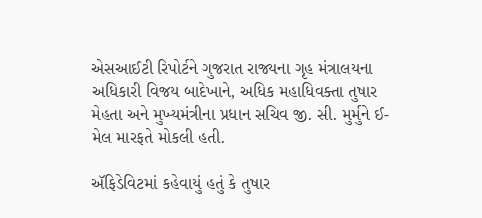એસઆઈટી રિપોર્ટને ગુજરાત રાજ્યના ગૃહ મંત્રાલયના અધિકારી વિજય બાદેખાને, અધિક મહાધિવક્તા તુષાર મેહતા અને મુખ્યમંત્રીના પ્રધાન સચિવ જી. સી. મુર્મુને ઈ-મેલ મારફતે મોકલી હતી.

ઍફિડેવિટમાં કહેવાયું હતું કે તુષાર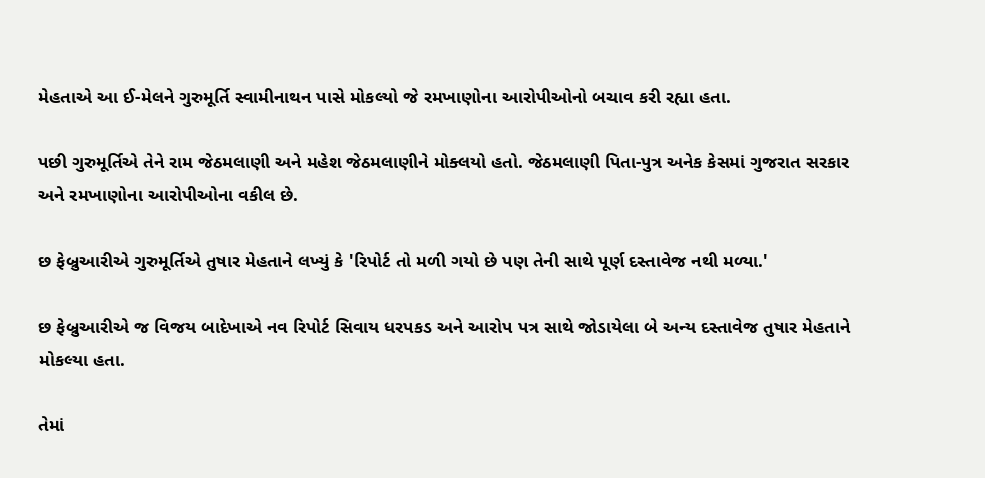મેહતાએ આ ઈ-મેલને ગુરુમૂર્તિ સ્વામીનાથન પાસે મોકલ્યો જે રમખાણોના આરોપીઓનો બચાવ કરી રહ્યા હતા.

પછી ગુરુમૂર્તિએ તેને રામ જેઠમલાણી અને મહેશ જેઠમલાણીને મોક્લયો હતો. જેઠમલાણી પિતા-પુત્ર અનેક કેસમાં ગુજરાત સરકાર અને રમખાણોના આરોપીઓના વકીલ છે.

છ ફેબ્રુઆરીએ ગુરુમૂર્તિએ તુષાર મેહતાને લખ્યું કે 'રિપોર્ટ તો મળી ગયો છે પણ તેની સાથે પૂર્ણ દસ્તાવેજ નથી મળ્યા.'

છ ફેબ્રુઆરીએ જ વિજય બાદેખાએ નવ રિપોર્ટ સિવાય ધરપકડ અને આરોપ પત્ર સાથે જોડાયેલા બે અન્ય દસ્તાવેજ તુષાર મેહતાને મોકલ્યા હતા.

તેમાં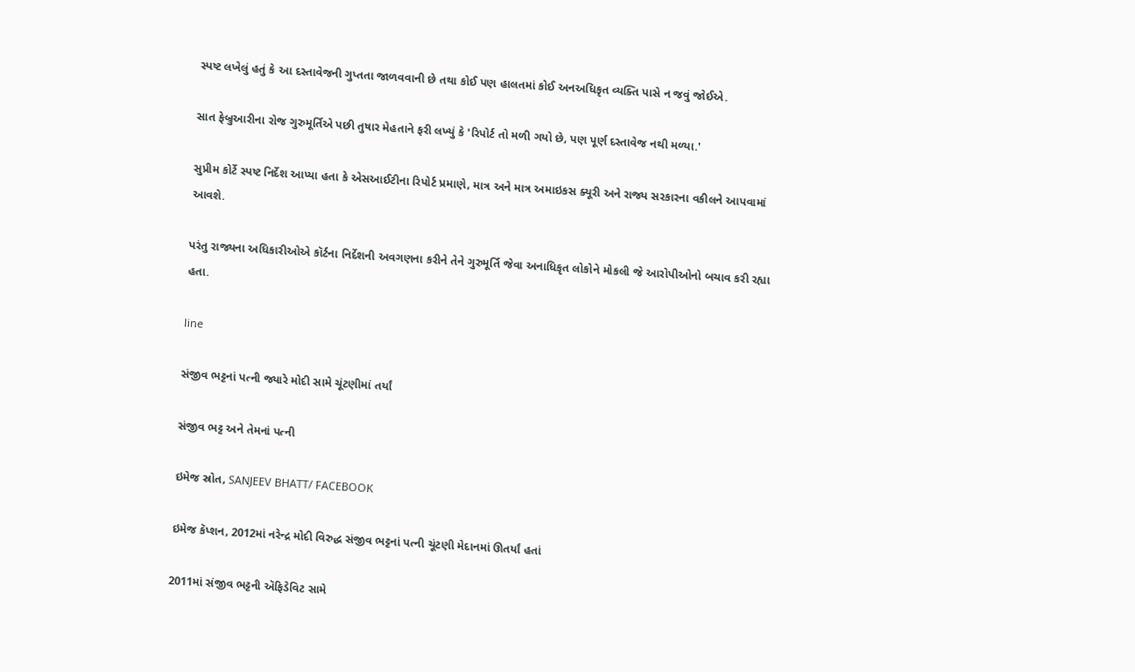સ્પષ્ટ લખેલું હતું કે આ દસ્તાવેજની ગુપ્તતા જાળવવાની છે તથા કોઈ પણ હાલતમાં કોઈ અનઅધિકૃત વ્યક્તિ પાસે ન જવું જોઈએ.

સાત ફેબ્રુઆરીના રોજ ગુરુમૂર્તિએ પછી તુષાર મેહતાને ફરી લખ્યું કે 'રિપોર્ટ તો મળી ગયો છે, પણ પૂર્ણ દસ્તાવેજ નથી મળ્યા.'

સુપ્રીમ કોર્ટે સ્પષ્ટ નિર્દેશ આપ્યા હતા કે એસઆઈટીના રિપોર્ટ પ્રમાણે, માત્ર અને માત્ર અમાઇકસ ક્યૂરી અને રાજ્ય સરકારના વકીલને આપવામાં આવશે.

પરંતુ રાજ્યના અધિકારીઓએ કૉર્ટના નિર્દેશની અવગણના કરીને તેને ગુરુમૂર્તિ જેવા અનાધિકૃત લોકોને મોકલી જે આરોપીઓનો બચાવ કરી રહ્યા હતા.

line

સંજીવ ભટ્ટનાં પત્ની જ્યારે મોદી સામે ચૂંટણીમાં તર્યાં

સંજીવ ભટ્ટ અને તેમનાં પત્ની

ઇમેજ સ્રોત, SANJEEV BHATT/ FACEBOOK

ઇમેજ કૅપ્શન, 2012માં નરેન્દ્ર મોદી વિરુદ્ધ સંજીવ ભટ્ટનાં પત્ની ચૂંટણી મેદાનમાં ઊતર્યાં હતાં

2011માં સંજીવ ભટ્ટની ઍફિડેવિટ સામે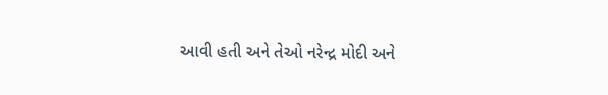આવી હતી અને તેઓ નરેન્દ્ર મોદી અને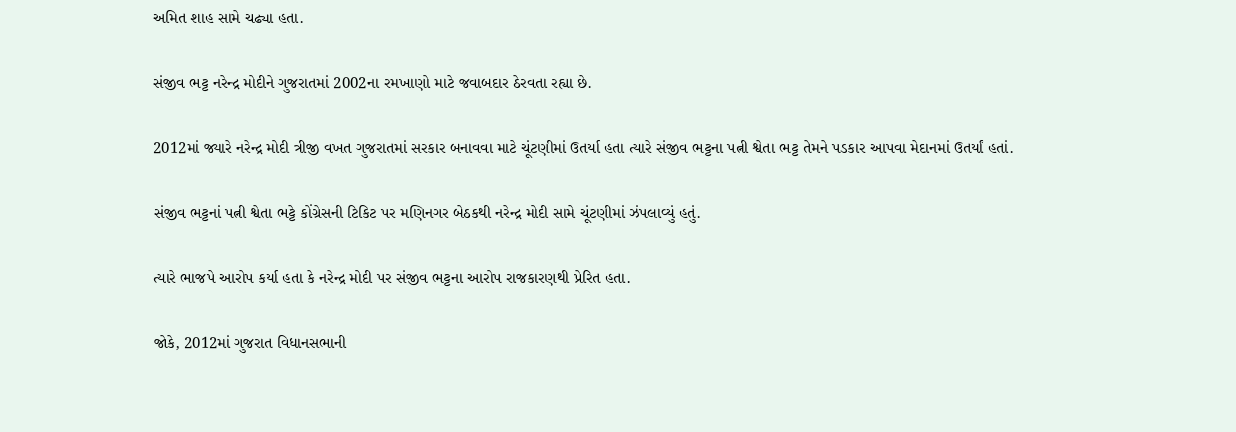અમિત શાહ સામે ચઢ્યા હતા.

સંજીવ ભટ્ટ નરેન્દ્ર મોદીને ગુજરાતમાં 2002ના રમખાણો માટે જવાબદાર ઠેરવતા રહ્યા છે.

2012માં જ્યારે નરેન્દ્ર મોદી ત્રીજી વખત ગુજરાતમાં સરકાર બનાવવા માટે ચૂંટણીમાં ઉતર્યા હતા ત્યારે સંજીવ ભટ્ટના પત્ની શ્વેતા ભટ્ટ તેમને પડકાર આપવા મેદાનમાં ઉતર્યાં હતાં.

સંજીવ ભટ્ટનાં પત્ની શ્વેતા ભટ્ટે કોંગ્રેસની ટિકિટ પર મણિનગર બેઠકથી નરેન્દ્ર મોદી સામે ચૂંટણીમાં ઝંપલાવ્યું હતું.

ત્યારે ભાજપે આરોપ કર્યા હતા કે નરેન્દ્ર મોદી પર સંજીવ ભટ્ટના આરોપ રાજકારણથી પ્રેરિત હતા.

જોકે, 2012માં ગુજરાત વિધાનસભાની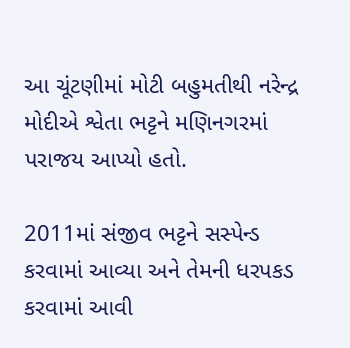આ ચૂંટણીમાં મોટી બહુમતીથી નરેન્દ્ર મોદીએ શ્વેતા ભટ્ટને મણિનગરમાં પરાજય આપ્યો હતો.

2011માં સંજીવ ભટ્ટને સસ્પેન્ડ કરવામાં આવ્યા અને તેમની ધરપકડ કરવામાં આવી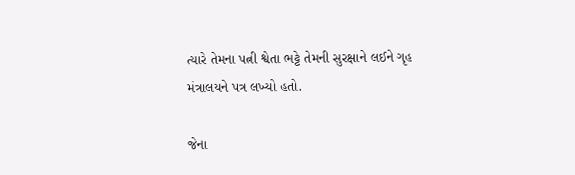ત્યારે તેમના પત્ની શ્વેતા ભટ્ટે તેમની સુરક્ષાને લઈને ગૃહ મંત્રાલયને પત્ર લખ્યો હતો.

જેના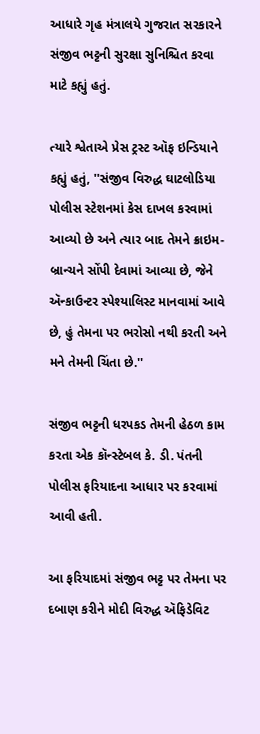આધારે ગૃહ મંત્રાલયે ગુજરાત સરકારને સંજીવ ભટ્ટની સુરક્ષા સુનિશ્ચિત કરવા માટે કહ્યું હતું.

ત્યારે શ્વેતાએ પ્રેસ ટ્રસ્ટ ઑફ ઇન્ડિયાને કહ્યું હતું, ''સંજીવ વિરુદ્ધ ઘાટલોડિયા પોલીસ સ્ટેશનમાં કેસ દાખલ કરવામાં આવ્યો છે અને ત્યાર બાદ તેમને ક્રાઇમ-બ્રાન્ચને સોંપી દેવામાં આવ્યા છે, જેને ઍન્કાઉન્ટર સ્પેશ્યાલિસ્ટ માનવામાં આવે છે, હું તેમના પર ભરોસો નથી કરતી અને મને તેમની ચિંતા છે.''

સંજીવ ભટ્ટની ધરપકડ તેમની હેઠળ કામ કરતા એક કૉન્સ્ટેબલ કે. ડી. પંતની પોલીસ ફરિયાદના આધાર પર કરવામાં આવી હતી.

આ ફરિયાદમાં સંજીવ ભટ્ટ પર તેમના પર દબાણ કરીને મોદી વિરુદ્ધ ઍફિડેવિટ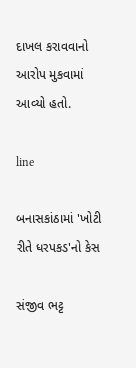દાખલ કરાવવાનો આરોપ મુકવામાં આવ્યો હતો.

line

બનાસકાંઠામાં 'ખોટી રીતે ધરપકડ'નો કેસ

સંજીવ ભટ્ટ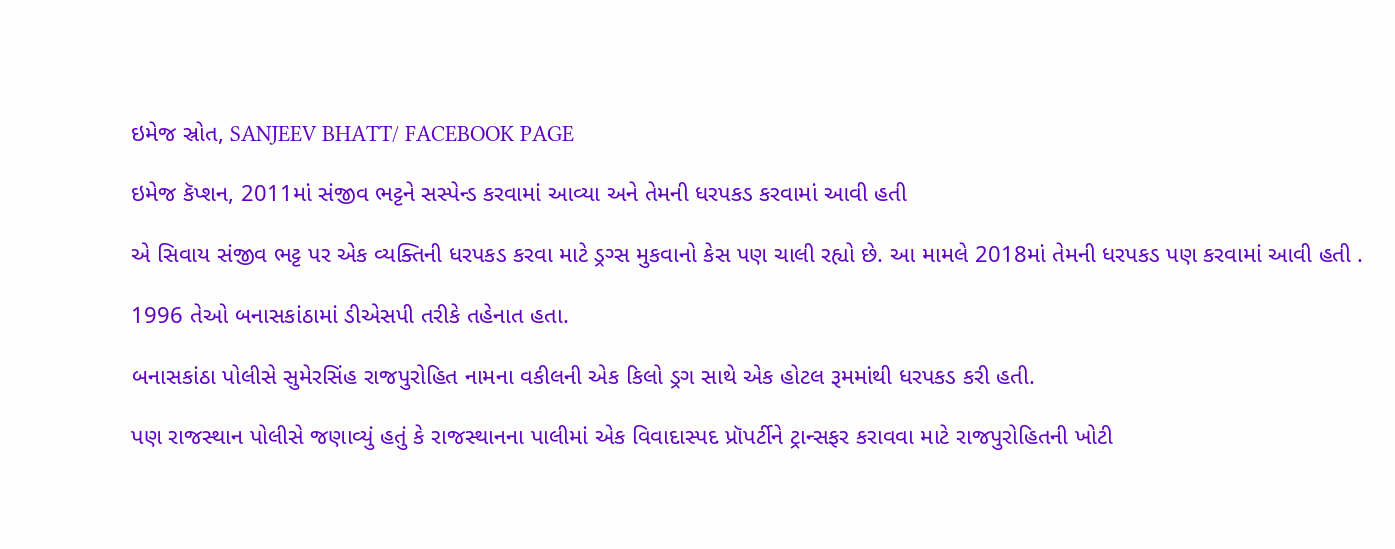ઇમેજ સ્રોત, SANJEEV BHATT/ FACEBOOK PAGE

ઇમેજ કૅપ્શન, 2011માં સંજીવ ભટ્ટને સસ્પેન્ડ કરવામાં આવ્યા અને તેમની ધરપકડ કરવામાં આવી હતી

એ સિવાય સંજીવ ભટ્ટ પર એક વ્યક્તિની ધરપકડ કરવા માટે ડ્રગ્સ મુકવાનો કેસ પણ ચાલી રહ્યો છે. આ મામલે 2018માં તેમની ધરપકડ પણ કરવામાં આવી હતી .

1996 તેઓ બનાસકાંઠામાં ડીએસપી તરીકે તહેનાત હતા.

બનાસકાંઠા પોલીસે સુમેરસિંહ રાજપુરોહિત નામના વકીલની એક કિલો ડ્રગ સાથે એક હોટલ રૂમમાંથી ધરપકડ કરી હતી.

પણ રાજસ્થાન પોલીસે જણાવ્યું હતું કે રાજસ્થાનના પાલીમાં એક વિવાદાસ્પદ પ્રૉપર્ટીને ટ્રાન્સફર કરાવવા માટે રાજપુરોહિતની ખોટી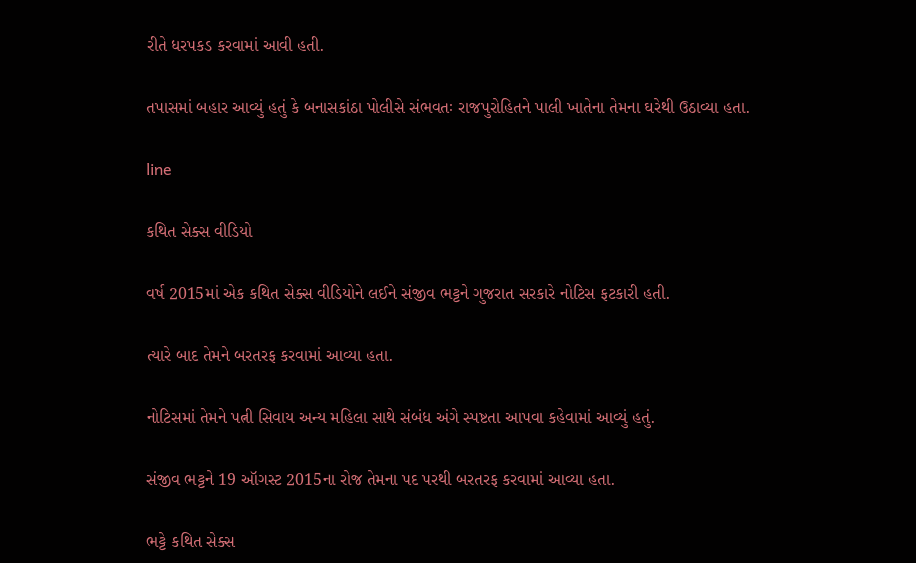રીતે ધરપકડ કરવામાં આવી હતી.

તપાસમાં બહાર આવ્યું હતું કે બનાસકાંઠા પોલીસે સંભવતઃ રાજપુરોહિતને પાલી ખાતેના તેમના ઘરેથી ઉઠાવ્યા હતા.

line

કથિત સેક્સ વીડિયો

વર્ષ 2015માં એક કથિત સેક્સ વીડિયોને લઈને સંજીવ ભટ્ટને ગુજરાત સરકારે નોટિસ ફટકારી હતી.

ત્યારે બાદ તેમને બરતરફ કરવામાં આવ્યા હતા.

નોટિસમાં તેમને પત્ની સિવાય અન્ય મહિલા સાથે સંબંધ અંગે સ્પષ્ટતા આપવા કહેવામાં આવ્યું હતું.

સંજીવ ભટ્ટને 19 ઑગસ્ટ 2015ના રોજ તેમના પદ પરથી બરતરફ કરવામાં આવ્યા હતા.

ભટ્ટે કથિત સેક્સ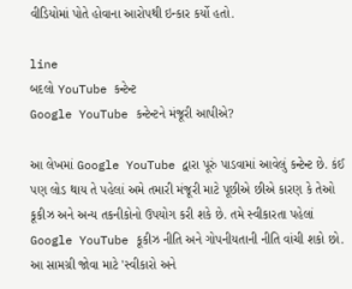વીડિયોમાં પોતે હોવાના આરોપથી ઇન્કાર કર્યો હતો.

line
બદલો YouTube કન્ટેન્ટ
Google YouTube કન્ટેન્ટને મંજૂરી આપીએ?

આ લેખમાં Google YouTube દ્વારા પૂરું પાડવામાં આવેલું કન્ટેન્ટ છે. કંઈ પણ લોડ થાય તે પહેલાં અમે તમારી મંજૂરી માટે પૂછીએ છીએ કારણ કે તેઓ કૂકીઝ અને અન્ય તકનીકોનો ઉપયોગ કરી શકે છે. તમે સ્વીકારતા પહેલાં Google YouTube કૂકીઝ નીતિ અને ગોપનીયતાની નીતિ વાંચી શકો છો. આ સામગ્રી જોવા માટે 'સ્વીકારો અને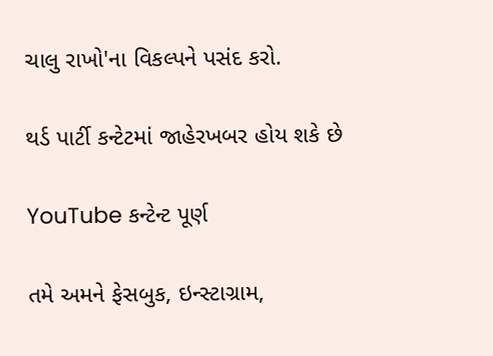ચાલુ રાખો'ના વિકલ્પને પસંદ કરો.

થર્ડ પાર્ટી કન્ટેટમાં જાહેરખબર હોય શકે છે

YouTube કન્ટેન્ટ પૂર્ણ

તમે અમને ફેસબુક, ઇન્સ્ટાગ્રામ,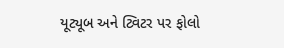યૂટ્યૂબ અને ટ્વિટર પર ફોલો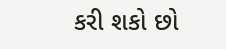કરી શકો છો